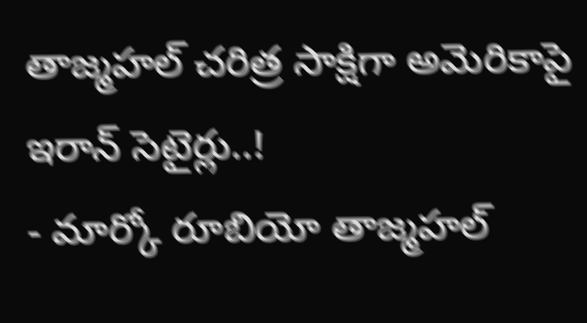తాజ్మహల్ చరిత్ర సాక్షిగా అమెరికాపై ఇరాన్ సెటైర్లు..!
- మార్కో రూబియో తాజ్మహల్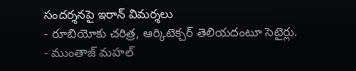సందర్శనపై ఇరాన్ విమర్శలు
- రూబియోకు చరిత్ర, ఆర్కిటెక్చర్ తెలియదంటూ సెటైర్లు.
- ముంతాజ్ మహల్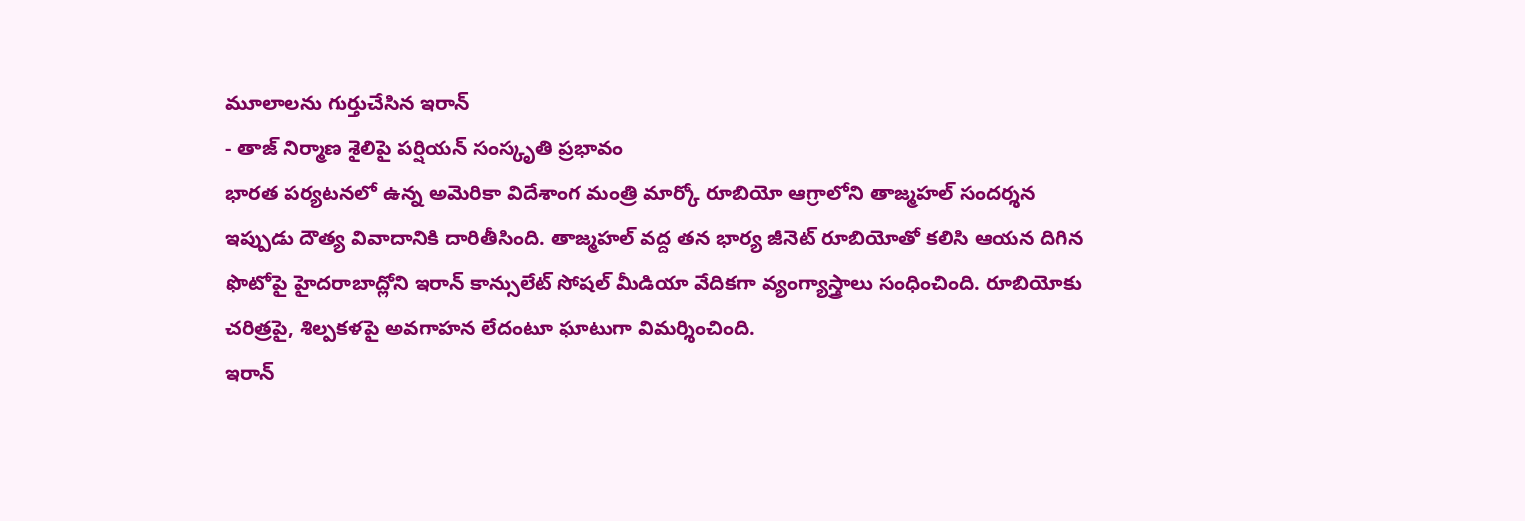మూలాలను గుర్తుచేసిన ఇరాన్
- తాజ్ నిర్మాణ శైలిపై పర్షియన్ సంస్కృతి ప్రభావం
భారత పర్యటనలో ఉన్న అమెరికా విదేశాంగ మంత్రి మార్కో రూబియో ఆగ్రాలోని తాజ్మహల్ సందర్శన ఇప్పుడు దౌత్య వివాదానికి దారితీసింది. తాజ్మహల్ వద్ద తన భార్య జీనెట్ రూబియోతో కలిసి ఆయన దిగిన ఫొటోపై హైదరాబాద్లోని ఇరాన్ కాన్సులేట్ సోషల్ మీడియా వేదికగా వ్యంగ్యాస్త్రాలు సంధించింది. రూబియోకు చరిత్రపై, శిల్పకళపై అవగాహన లేదంటూ ఘాటుగా విమర్శించింది.
ఇరాన్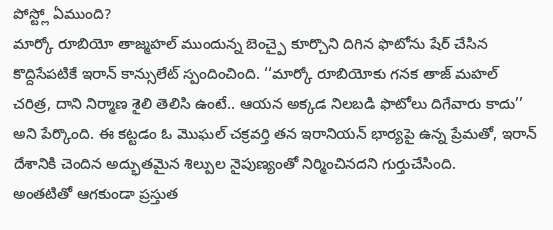పోస్ట్లో ఏముంది?
మార్కో రూబియో తాజ్మహల్ ముందున్న బెంచ్పై కూర్చొని దిగిన ఫొటోను షేర్ చేసిన కొద్దిసేపటికే ఇరాన్ కాన్సులేట్ స్పందించింది. ‘‘మార్కో రూబియోకు గనక తాజ్ మహల్ చరిత్ర, దాని నిర్మాణ శైలి తెలిసి ఉంటే.. ఆయన అక్కడ నిలబడి ఫొటోలు దిగేవారు కాదు’’ అని పేర్కొంది. ఈ కట్టడం ఓ మొఘల్ చక్రవర్తి తన ఇరానియన్ భార్యపై ఉన్న ప్రేమతో, ఇరాన్ దేశానికి చెందిన అద్భుతమైన శిల్పుల నైపుణ్యంతో నిర్మించినదని గుర్తుచేసింది.
అంతటితో ఆగకుండా ప్రస్తుత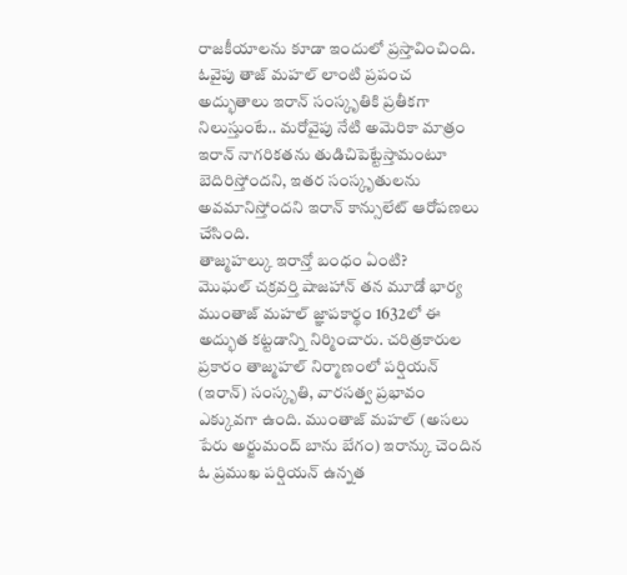రాజకీయాలను కూడా ఇందులో ప్రస్తావించింది. ఓవైపు తాజ్ మహల్ లాంటి ప్రపంచ అద్భుతాలు ఇరాన్ సంస్కృతికి ప్రతీకగా నిలుస్తుంటే.. మరోవైపు నేటి అమెరికా మాత్రం ఇరాన్ నాగరికతను తుడిచిపెట్టేస్తామంటూ బెదిరిస్తోందని, ఇతర సంస్కృతులను అవమానిస్తోందని ఇరాన్ కాన్సులేట్ ఆరోపణలు చేసింది.
తాజ్మహల్కు ఇరాన్తో బంధం ఏంటి?
మొఘల్ చక్రవర్తి షాజహాన్ తన మూడో భార్య ముంతాజ్ మహల్ జ్ఞాపకార్థం 1632లో ఈ అద్భుత కట్టడాన్ని నిర్మించారు. చరిత్రకారుల ప్రకారం తాజ్మహల్ నిర్మాణంలో పర్షియన్ (ఇరాన్) సంస్కృతి, వారసత్వ ప్రభావం ఎక్కువగా ఉంది. ముంతాజ్ మహల్ (అసలు పేరు అర్జుమంద్ బాను బేగం) ఇరాన్కు చెందిన ఓ ప్రముఖ పర్షియన్ ఉన్నత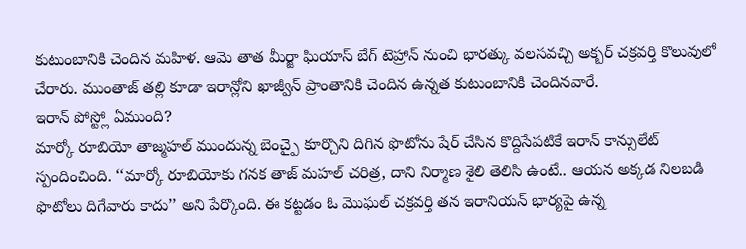కుటుంబానికి చెందిన మహిళ. ఆమె తాత మీర్జా ఘియాస్ బేగ్ టెహ్రాన్ నుంచి భారత్కు వలసవచ్చి అక్బర్ చక్రవర్తి కొలువులో చేరారు. ముంతాజ్ తల్లి కూడా ఇరాన్లోని ఖాజ్వీన్ ప్రాంతానికి చెందిన ఉన్నత కుటుంబానికి చెందినవారే.
ఇరాన్ పోస్ట్లో ఏముంది?
మార్కో రూబియో తాజ్మహల్ ముందున్న బెంచ్పై కూర్చొని దిగిన ఫొటోను షేర్ చేసిన కొద్దిసేపటికే ఇరాన్ కాన్సులేట్ స్పందించింది. ‘‘మార్కో రూబియోకు గనక తాజ్ మహల్ చరిత్ర, దాని నిర్మాణ శైలి తెలిసి ఉంటే.. ఆయన అక్కడ నిలబడి ఫొటోలు దిగేవారు కాదు’’ అని పేర్కొంది. ఈ కట్టడం ఓ మొఘల్ చక్రవర్తి తన ఇరానియన్ భార్యపై ఉన్న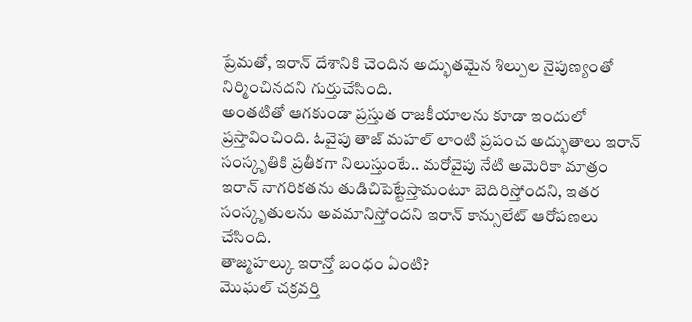ప్రేమతో, ఇరాన్ దేశానికి చెందిన అద్భుతమైన శిల్పుల నైపుణ్యంతో నిర్మించినదని గుర్తుచేసింది.
అంతటితో ఆగకుండా ప్రస్తుత రాజకీయాలను కూడా ఇందులో ప్రస్తావించింది. ఓవైపు తాజ్ మహల్ లాంటి ప్రపంచ అద్భుతాలు ఇరాన్ సంస్కృతికి ప్రతీకగా నిలుస్తుంటే.. మరోవైపు నేటి అమెరికా మాత్రం ఇరాన్ నాగరికతను తుడిచిపెట్టేస్తామంటూ బెదిరిస్తోందని, ఇతర సంస్కృతులను అవమానిస్తోందని ఇరాన్ కాన్సులేట్ ఆరోపణలు చేసింది.
తాజ్మహల్కు ఇరాన్తో బంధం ఏంటి?
మొఘల్ చక్రవర్తి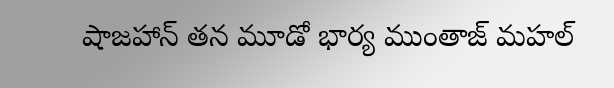షాజహాన్ తన మూడో భార్య ముంతాజ్ మహల్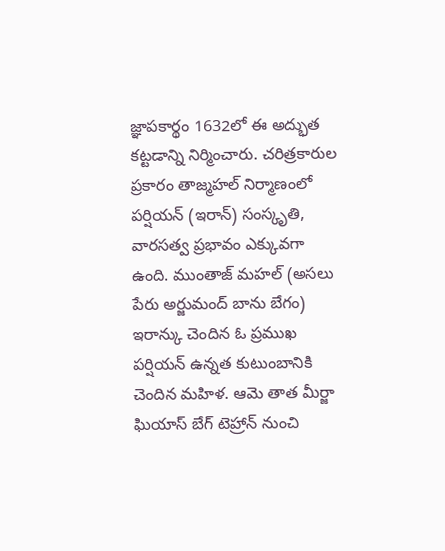జ్ఞాపకార్థం 1632లో ఈ అద్భుత కట్టడాన్ని నిర్మించారు. చరిత్రకారుల ప్రకారం తాజ్మహల్ నిర్మాణంలో పర్షియన్ (ఇరాన్) సంస్కృతి, వారసత్వ ప్రభావం ఎక్కువగా ఉంది. ముంతాజ్ మహల్ (అసలు పేరు అర్జుమంద్ బాను బేగం) ఇరాన్కు చెందిన ఓ ప్రముఖ పర్షియన్ ఉన్నత కుటుంబానికి చెందిన మహిళ. ఆమె తాత మీర్జా ఘియాస్ బేగ్ టెహ్రాన్ నుంచి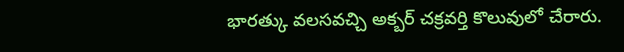భారత్కు వలసవచ్చి అక్బర్ చక్రవర్తి కొలువులో చేరారు.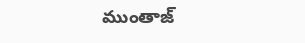ముంతాజ్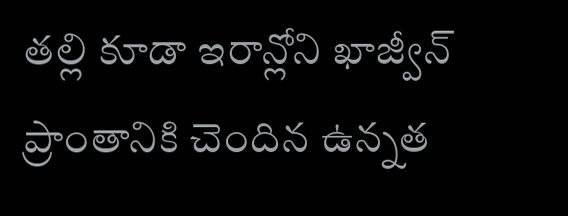తల్లి కూడా ఇరాన్లోని ఖాజ్వీన్ ప్రాంతానికి చెందిన ఉన్నత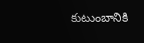కుటుంబానికి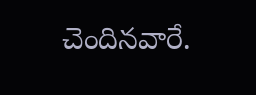చెందినవారే.